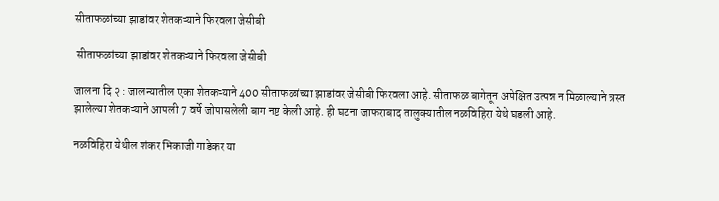सीताफळांच्या झाडांवर शेतकऱ्याने फिरवला जेसीबी

 सीताफळांच्या झाडांवर शेतकऱ्याने फिरवला जेसीबी

जालना दि २ : जालन्यातील एका शेतकऱ्याने 400 सीताफळांच्या झाडांवर जेसीबी फिरवला आहे. सीताफळ बागेतून अपेक्षित उत्पन्न न मिळाल्याने त्रस्त झालेल्या शेतकऱ्याने आपली 7 वर्षे जोपासलेली बाग नष्ट केली आहे. ही घटना जाफराबाद तालुक्यातील नळविहिरा येथे घडली आहे.

नळविहिरा येथील शंकर भिकाजी गाडेकर या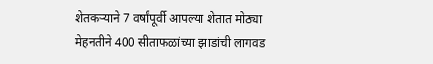शेतकऱ्याने 7 वर्षांपूर्वी आपल्या शेतात मोठ्या मेहनतीने 400 सीताफळांच्या झाडांची लागवड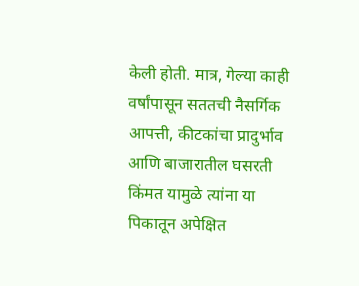केली होती. मात्र, गेल्या काही वर्षांपासून सततची नैसर्गिक आपत्ती, कीटकांचा प्रादुर्भाव आणि बाजारातील घसरती किंमत यामुळे त्यांना या पिकातून अपेक्षित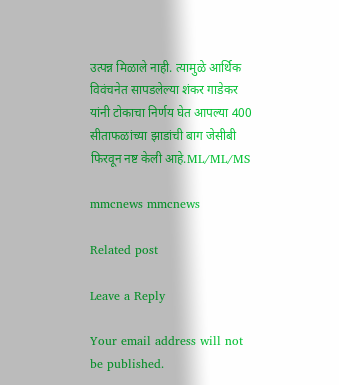उत्पन्न मिळाले नाही. त्यामुळे आर्थिक विवंचनेत सापडलेल्या शंकर गाडेकर यांनी टोकाचा निर्णय घेत आपल्या 400 सीताफळांच्या झाडांची बाग जेसीबी फिरवून नष्ट केली आहे.ML/ML/MS

mmcnews mmcnews

Related post

Leave a Reply

Your email address will not be published.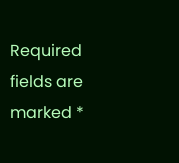Required fields are marked *